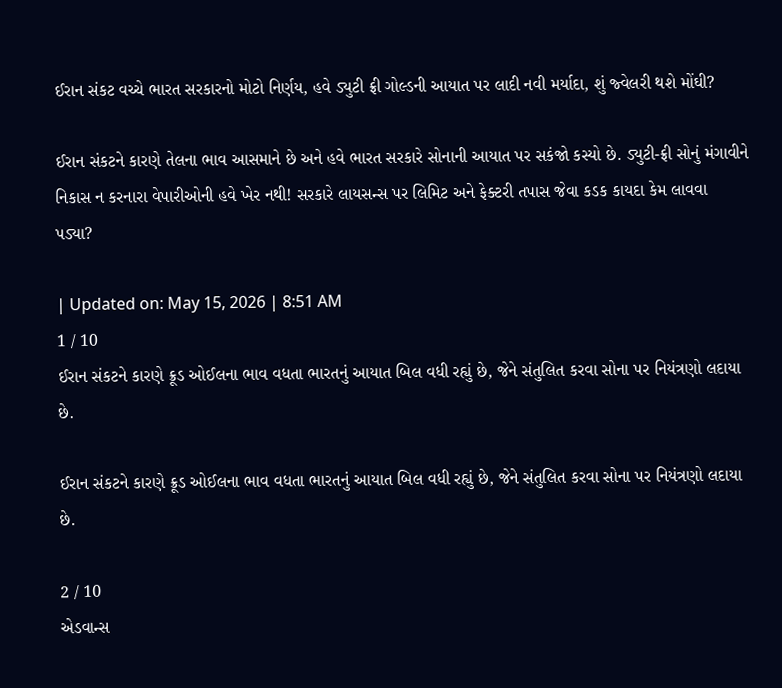ઈરાન સંકટ વચ્ચે ભારત સરકારનો મોટો નિર્ણય, હવે ડ્યુટી ફ્રી ગોલ્ડની આયાત પર લાદી નવી મર્યાદા, શું જ્વેલરી થશે મોંઘી?

ઈરાન સંકટને કારણે તેલના ભાવ આસમાને છે અને હવે ભારત સરકારે સોનાની આયાત પર સકંજો કસ્યો છે. ડ્યુટી-ફ્રી સોનું મંગાવીને નિકાસ ન કરનારા વેપારીઓની હવે ખેર નથી! સરકારે લાયસન્સ પર લિમિટ અને ફેક્ટરી તપાસ જેવા કડક કાયદા કેમ લાવવા પડ્યા?

| Updated on: May 15, 2026 | 8:51 AM
1 / 10
ઈરાન સંકટને કારણે ક્રૂડ ઓઈલના ભાવ વધતા ભારતનું આયાત બિલ વધી રહ્યું છે, જેને સંતુલિત કરવા સોના પર નિયંત્રણો લદાયા છે.

ઈરાન સંકટને કારણે ક્રૂડ ઓઈલના ભાવ વધતા ભારતનું આયાત બિલ વધી રહ્યું છે, જેને સંતુલિત કરવા સોના પર નિયંત્રણો લદાયા છે.

2 / 10
એડવાન્સ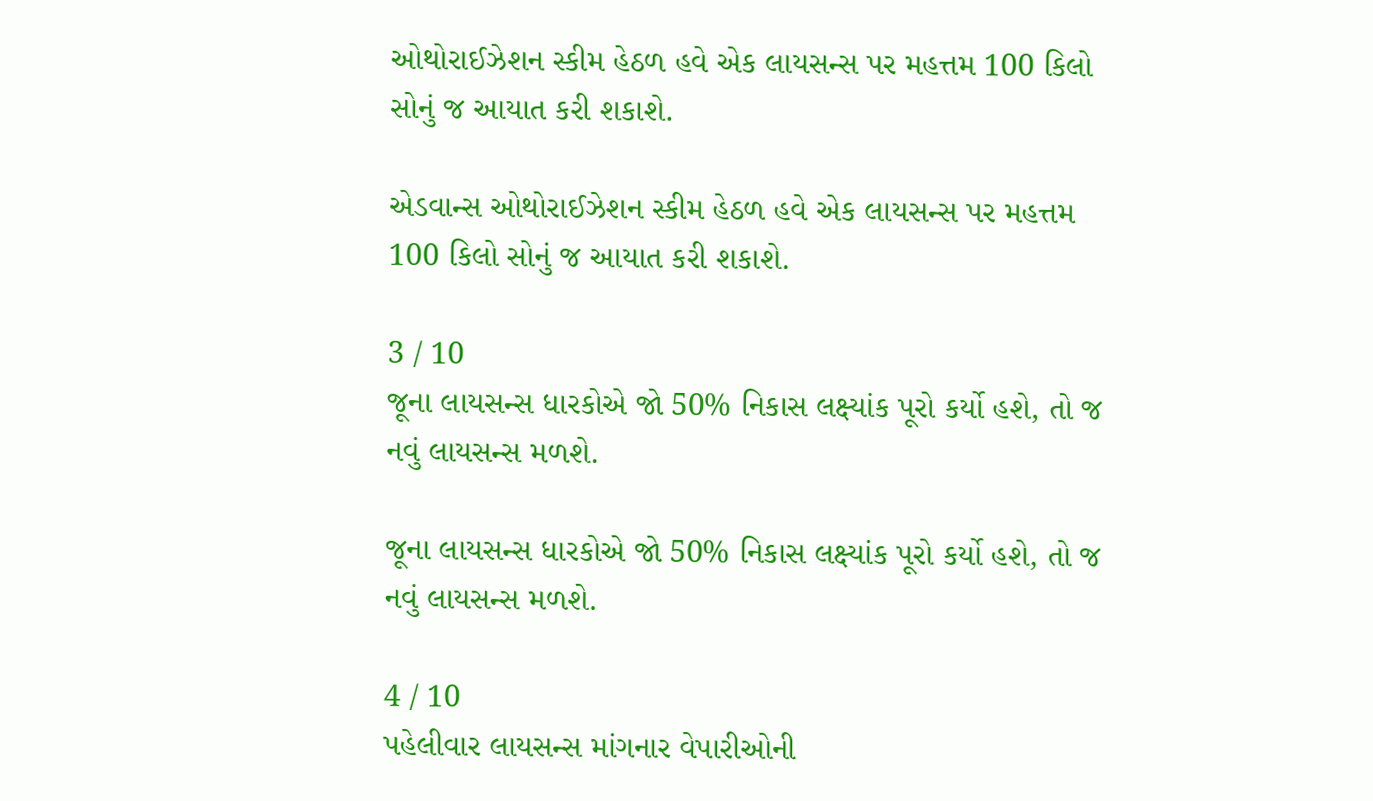ઓથોરાઈઝેશન સ્કીમ હેઠળ હવે એક લાયસન્સ પર મહત્તમ 100 કિલો સોનું જ આયાત કરી શકાશે.

એડવાન્સ ઓથોરાઈઝેશન સ્કીમ હેઠળ હવે એક લાયસન્સ પર મહત્તમ 100 કિલો સોનું જ આયાત કરી શકાશે.

3 / 10
જૂના લાયસન્સ ધારકોએ જો 50% નિકાસ લક્ષ્યાંક પૂરો કર્યો હશે, તો જ નવું લાયસન્સ મળશે.

જૂના લાયસન્સ ધારકોએ જો 50% નિકાસ લક્ષ્યાંક પૂરો કર્યો હશે, તો જ નવું લાયસન્સ મળશે.

4 / 10
પહેલીવાર લાયસન્સ માંગનાર વેપારીઓની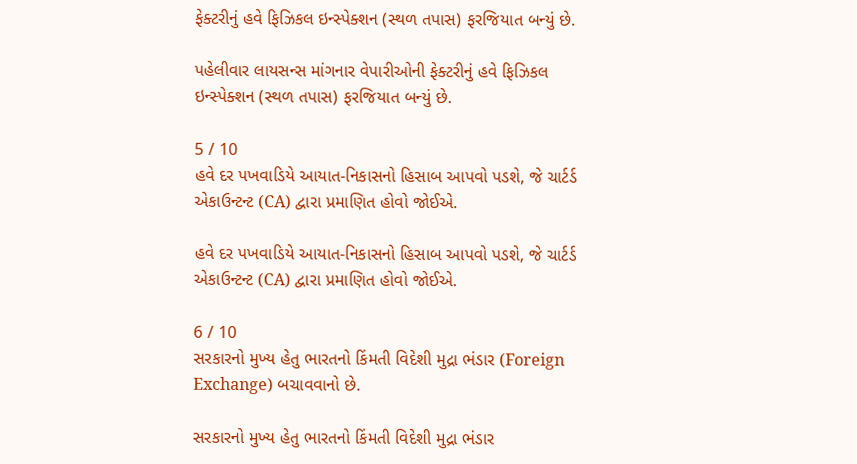ફેક્ટરીનું હવે ફિઝિકલ ઇન્સ્પેક્શન (સ્થળ તપાસ) ફરજિયાત બન્યું છે.

પહેલીવાર લાયસન્સ માંગનાર વેપારીઓની ફેક્ટરીનું હવે ફિઝિકલ ઇન્સ્પેક્શન (સ્થળ તપાસ) ફરજિયાત બન્યું છે.

5 / 10
હવે દર પખવાડિયે આયાત-નિકાસનો હિસાબ આપવો પડશે, જે ચાર્ટર્ડ એકાઉન્ટન્ટ (CA) દ્વારા પ્રમાણિત હોવો જોઈએ.

હવે દર પખવાડિયે આયાત-નિકાસનો હિસાબ આપવો પડશે, જે ચાર્ટર્ડ એકાઉન્ટન્ટ (CA) દ્વારા પ્રમાણિત હોવો જોઈએ.

6 / 10
સરકારનો મુખ્ય હેતુ ભારતનો કિંમતી વિદેશી મુદ્રા ભંડાર (Foreign Exchange) બચાવવાનો છે.

સરકારનો મુખ્ય હેતુ ભારતનો કિંમતી વિદેશી મુદ્રા ભંડાર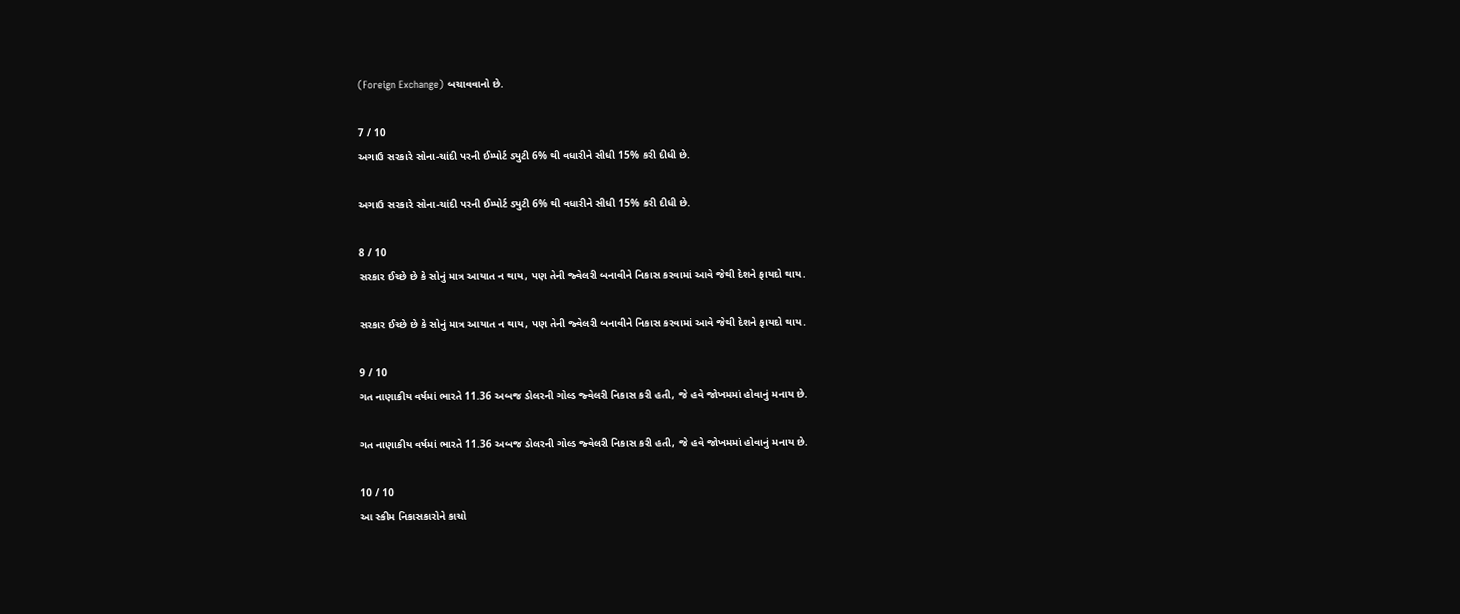(Foreign Exchange) બચાવવાનો છે.

7 / 10
અગાઉ સરકારે સોના-ચાંદી પરની ઈમ્પોર્ટ ડ્યુટી 6% થી વધારીને સીધી 15% કરી દીધી છે.

અગાઉ સરકારે સોના-ચાંદી પરની ઈમ્પોર્ટ ડ્યુટી 6% થી વધારીને સીધી 15% કરી દીધી છે.

8 / 10
સરકાર ઈચ્છે છે કે સોનું માત્ર આયાત ન થાય, પણ તેની જ્વેલરી બનાવીને નિકાસ કરવામાં આવે જેથી દેશને ફાયદો થાય.

સરકાર ઈચ્છે છે કે સોનું માત્ર આયાત ન થાય, પણ તેની જ્વેલરી બનાવીને નિકાસ કરવામાં આવે જેથી દેશને ફાયદો થાય.

9 / 10
ગત નાણાકીય વર્ષમાં ભારતે 11.36 અબજ ડોલરની ગોલ્ડ જ્વેલરી નિકાસ કરી હતી, જે હવે જોખમમાં હોવાનું મનાય છે.

ગત નાણાકીય વર્ષમાં ભારતે 11.36 અબજ ડોલરની ગોલ્ડ જ્વેલરી નિકાસ કરી હતી, જે હવે જોખમમાં હોવાનું મનાય છે.

10 / 10
આ સ્કીમ નિકાસકારોને કાચો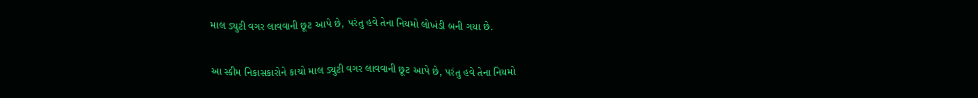માલ ડ્યુટી વગર લાવવાની છૂટ આપે છે, પરંતુ હવે તેના નિયમો લોખંડી બની ગયા છે.

આ સ્કીમ નિકાસકારોને કાચો માલ ડ્યુટી વગર લાવવાની છૂટ આપે છે, પરંતુ હવે તેના નિયમો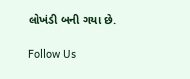લોખંડી બની ગયા છે.

Follow Us